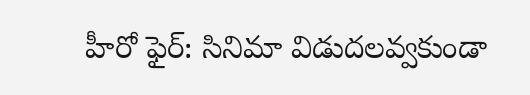హీరో ఫైర్: సినిమా విడుదలవ్వకుండా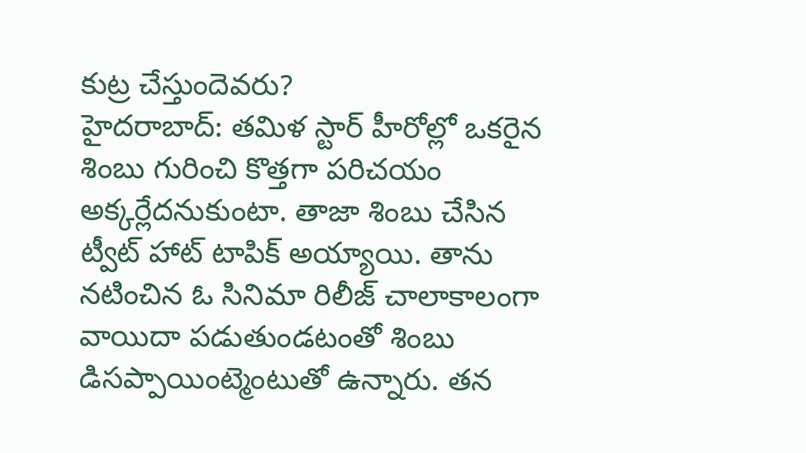కుట్ర చేస్తుందెవరు?
హైదరాబాద్: తమిళ స్టార్ హీరోల్లో ఒకరైన శింబు గురించి కొత్తగా పరిచయం అక్కర్లేదనుకుంటా. తాజా శింబు చేసిన ట్వీట్ హాట్ టాపిక్ అయ్యాయి. తాను నటించిన ఓ సినిమా రిలీజ్ చాలాకాలంగా వాయిదా పడుతుండటంతో శింబు డిసప్పాయింట్మెంటుతో ఉన్నారు. తన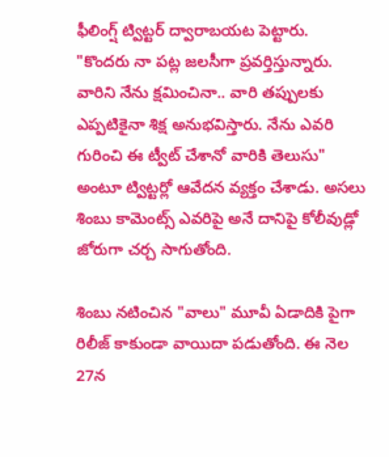ఫీలింగ్ష్ ట్విట్టర్ ద్వారాబయట పెట్టారు.
"కొందరు నా పట్ల జలసీగా ప్రవర్తిస్తున్నారు. వారిని నేను క్షమించినా.. వారి తప్పులకు ఎప్పటికైనా శిక్ష అనుభవిస్తారు. నేను ఎవరి గురించి ఈ ట్వీట్ చేశానో వారికి తెలుసు" అంటూ ట్విట్టర్లో ఆవేదన వ్యక్తం చేశాడు. అసలు శింబు కామెంట్స్ ఎవరిపై అనే దానిపై కోలీవుడ్లో జోరుగా చర్చ సాగుతోంది.

శింబు నటించిన "వాలు" మూవీ ఏడాదికి పైగా రిలీజ్ కాకుండా వాయిదా పడుతోంది. ఈ నెల 27న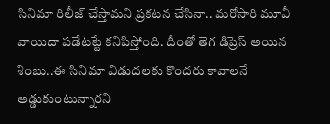సినిమా రిలీజ్ చేస్తామని ప్రకటన చేసినా.. మరోసారి మూవీ వాయిదా పడేటట్టే కనిపిస్తోంది. దీంతో తెగ డిప్రెస్ అయిన శింబు..ఈ సినిమా విడుదలకు కొందరు కావాలనే అడ్డుకుంటున్నారని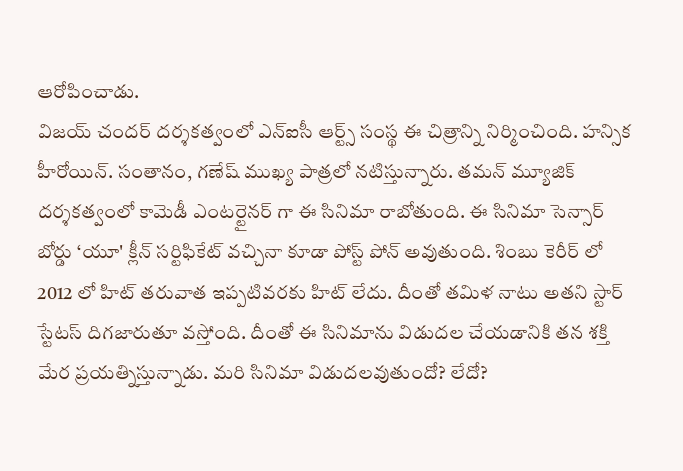ఆరోపించాడు.
విజయ్ చందర్ దర్శకత్వంలో ఎన్ఐసీ ఆర్ట్స్ సంస్థ ఈ చిత్రాన్ని నిర్మించింది. హన్సిక హీరోయిన్. సంతానం, గణేష్ ముఖ్య పాత్రలో నటిస్తున్నారు. తమన్ మ్యూజిక్ దర్శకత్వంలో కామెడీ ఎంటర్టైనర్ గా ఈ సినిమా రాబోతు౦ది. ఈ సినిమా సెన్సార్ బోర్డు ‘యూ' క్లీన్ సర్టిఫికేట్ వచ్చినా కూడా పోస్ట్ పోన్ అవుతుంది. శింబు కెరీర్ లో 2012 లో హిట్ తరువాత ఇప్పటివరకు హిట్ లేదు. దీంతో తమిళ నాటు అతని స్టార్ స్టేటస్ దిగజారుతూ వస్తోంది. దీంతో ఈ సినిమాను విడుదల చేయడానికి తన శక్తి మేర ప్రయత్నిస్తున్నాడు. మరి సినిమా విడుదలవుతుందో? లేదో?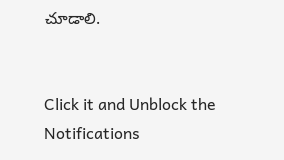చూడాలి.


Click it and Unblock the Notifications